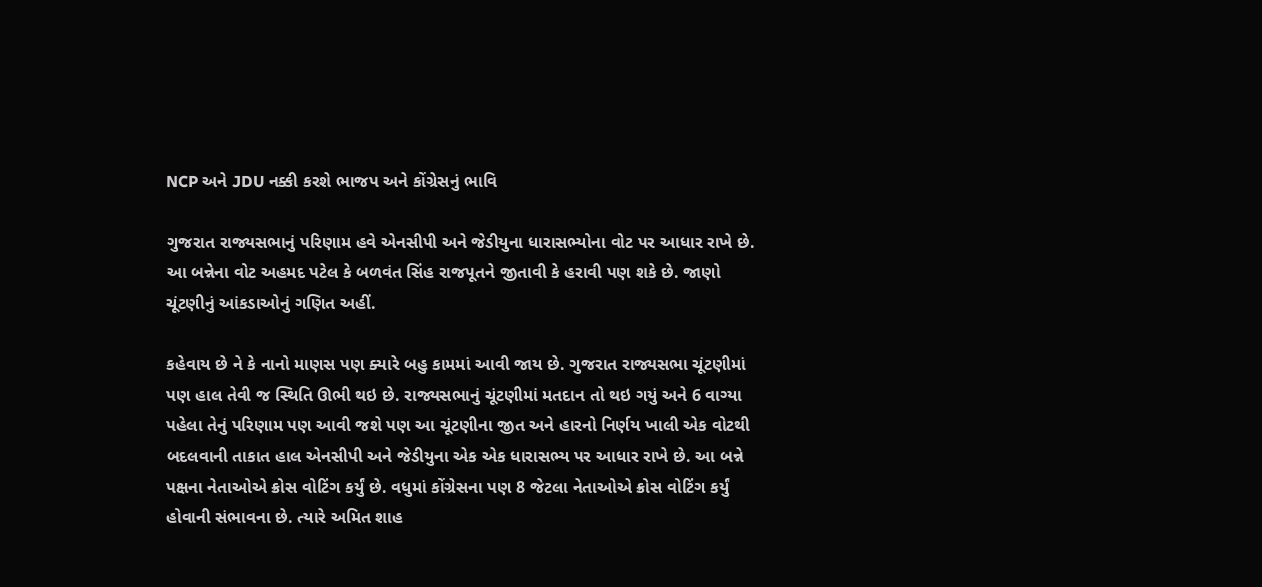NCP અને JDU નક્કી કરશે ભાજપ અને કોંગ્રેસનું ભાવિ

ગુજરાત રાજ્યસભાનું પરિણામ હવે એનસીપી અને જેડીયુના ધારાસભ્યોના વોટ પર આધાર રાખે છે. આ બન્નેના વોટ અહમદ પટેલ કે બળવંત સિંહ રાજપૂતને જીતાવી કે હરાવી પણ શકે છે. જાણો ચૂંટણીનું આંકડાઓનું ગણિત અહીં.

કહેવાય છે ને કે નાનો માણસ પણ ક્યારે બહુ કામમાં આવી જાય છે. ગુજરાત રાજ્યસભા ચૂંટણીમાં પણ હાલ તેવી જ સ્થિતિ ઊભી થઇ છે. રાજ્યસભાનું ચૂંટણીમાં મતદાન તો થઇ ગયું અને 6 વાગ્યા પહેલા તેનું પરિણામ પણ આવી જશે પણ આ ચૂંટણીના જીત અને હારનો નિર્ણય ખાલી એક વોટથી બદલવાની તાકાત હાલ એનસીપી અને જેડીયુના એક એક ધારાસભ્ય પર આધાર રાખે છે. આ બન્ને પક્ષના નેતાઓએ ક્રોસ વોટિંગ કર્યું છે. વધુમાં કોંગ્રેસના પણ 8 જેટલા નેતાઓએ ક્રોસ વોટિંગ કર્યું હોવાની સંભાવના છે. ત્યારે અમિત શાહ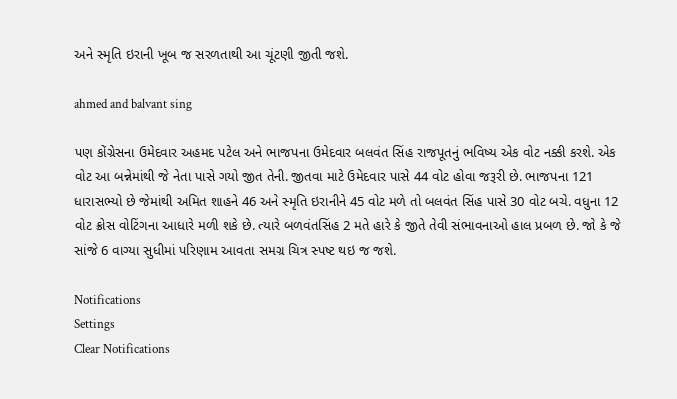અને સ્મૃતિ ઇરાની ખૂબ જ સરળતાથી આ ચૂંટણી જીતી જશે.

ahmed and balvant sing

પણ કોંગ્રેસના ઉમેદવાર અહમદ પટેલ અને ભાજપના ઉમેદવાર બલવંત સિંહ રાજપૂતનું ભવિષ્ય એક વોટ નક્કી કરશે. એક વોટ આ બન્નેમાંથી જે નેતા પાસે ગયો જીત તેની. જીતવા માટે ઉમેદવાર પાસે 44 વોટ હોવા જરૂરી છે. ભાજપના 121 ધારાસભ્યો છે જેમાંથી અમિત શાહને 46 અને સ્મૃતિ ઇરાનીને 45 વોટ મળે તો બલવંત સિંહ પાસે 30 વોટ બચે. વધુના 12 વોટ ક્રોસ વોટિંગના આધારે મળી શકે છે. ત્યારે બળવંતસિંહ 2 મતે હારે કે જીતે તેવી સંભાવનાઓ હાલ પ્રબળ છે. જો કે જે સાંજે 6 વાગ્યા સુધીમાં પરિણામ આવતા સમગ્ર ચિત્ર સ્પષ્ટ થઇ જ જશે.

Notifications
Settings
Clear Notifications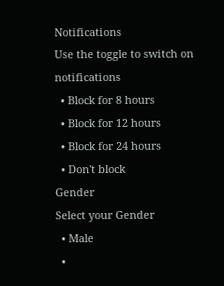Notifications
Use the toggle to switch on notifications
  • Block for 8 hours
  • Block for 12 hours
  • Block for 24 hours
  • Don't block
Gender
Select your Gender
  • Male
  •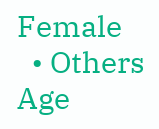Female
  • Others
Age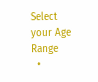Select your Age Range
  •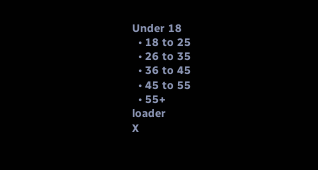Under 18
  • 18 to 25
  • 26 to 35
  • 36 to 45
  • 45 to 55
  • 55+
loader
X